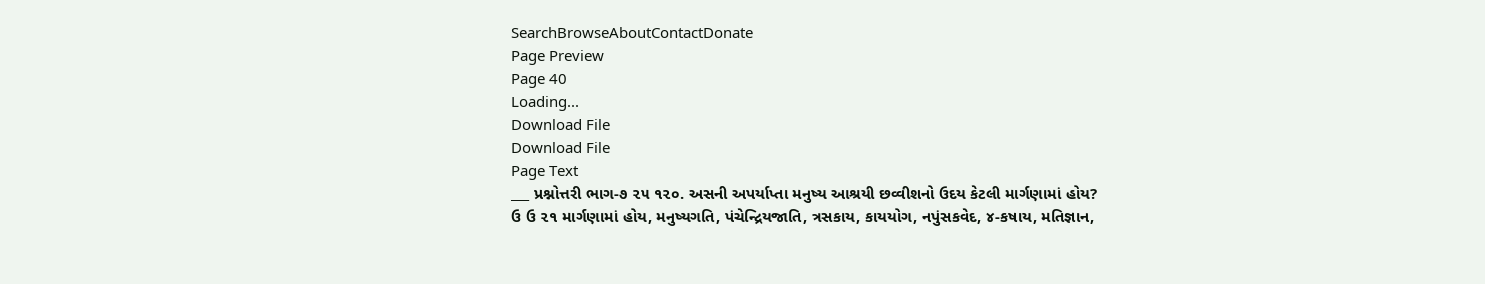SearchBrowseAboutContactDonate
Page Preview
Page 40
Loading...
Download File
Download File
Page Text
___ પ્રશ્નોત્તરી ભાગ-૭ ૨૫ ૧૨૦. અસની અપર્યાપ્તા મનુષ્ય આશ્રયી છવ્વીશનો ઉદય કેટલી માર્ગણામાં હોય? ઉ ઉ ૨૧ માર્ગણામાં હોય, મનુષ્યગતિ, પંચેન્દ્રિયજાતિ, ત્રસકાય, કાયયોગ, નપુંસકવેદ, ૪-કષાય, મતિજ્ઞાન,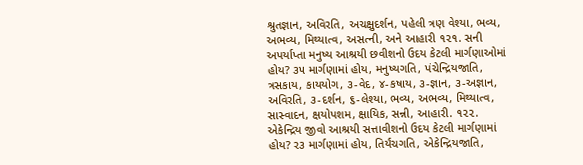શ્રુતજ્ઞાન, અવિરતિ, અચક્ષુદર્શન, પહેલી ત્રણ વેશ્યા, ભવ્ય, અભવ્ય, મિથ્યાત્વ, અસત્ની, અને આહારી ૧૨૧. સની અપર્યાપ્તા મનુષ્ય આશ્રયી છવીશનો ઉદય કેટલી માર્ગણાઓમાં હોય? ૩૫ માર્ગણામાં હોય, મનુષ્યગતિ, પંચેન્દ્રિયજાતિ, ત્રસકાય, કાયયોગ, ૩-વેદ, ૪-કષાય, ૩-જ્ઞાન, ૩-અજ્ઞાન, અવિરતિ, ૩-દર્શન, ૬-લેશ્યા, ભવ્ય, અભવ્ય, મિથ્યાત્વ, સાસ્વાદન, ક્ષયોપશમ, ક્ષાયિક, સન્ની, આહારી. ૧૨૨. એકેન્દ્રિય જીવો આશ્રયી સત્તાવીશનો ઉદય કેટલી માર્ગણામાં હોય? ર૩ માર્ગણામાં હોય, તિર્યંચગતિ, એકેન્દ્રિયજાતિ,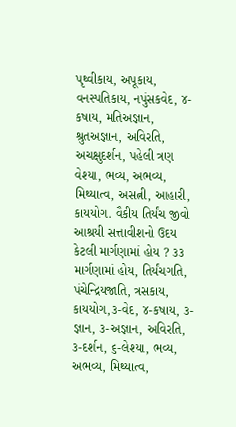પૃથ્વીકાય, અપૂકાય, વનસ્પતિકાય, નપુંસકવેદ, ૪-કષાય, મતિઅજ્ઞાન, શ્રુતઅજ્ઞાન, અવિરતિ, અચક્ષુદર્શન, પહેલી ત્રણ વેશ્યા, ભવ્ય, અભવ્ય, મિથ્યાત્વ, અસત્ની, આહારી, કાયયોગ. વૈકીય તિર્યંચ જીવો આશ્રયી સત્તાવીશનો ઉદય કેટલી માર્ગણામાં હોય ? ૩૩ માર્ગણામાં હોય, તિર્યંચગતિ, પંચેન્દ્રિયજાતિ, ત્રસકાય, કાયયોગ,૩-વેદ, ૪-કષાય, ૩-જ્ઞાન, ૩-અજ્ઞાન, અવિરતિ, ૩-દર્શન, ૬-લેશ્યા, ભવ્ય, અભવ્ય, મિથ્યાત્વ,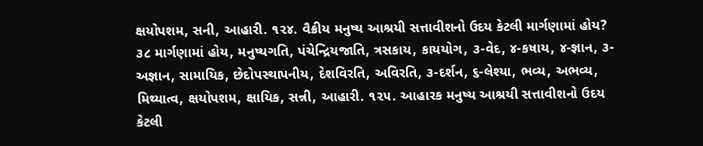ક્ષયોપશમ, સની, આહારી. ૧૨૪. વૈક્રીય મનુષ્ય આશ્રયી સત્તાવીશનો ઉદય કેટલી માર્ગણામાં હોય? ૩૮ માર્ગણામાં હોય, મનુષ્યગતિ, પંચેન્દ્રિયજાતિ, ત્રસકાય, કાયયોગ, ૩-વેદ, ૪-કષાય, ૪-જ્ઞાન, ૩-અજ્ઞાન, સામાયિક, છેદોપસ્થાપનીય, દેશવિરતિ, અવિરતિ, ૩-દર્શન, ૬-લેશ્યા, ભવ્ય, અભવ્ય, મિથ્યાત્વ, ક્ષયોપશમ, ક્ષાયિક, સન્ની, આહારી. ૧૨૫. આહારક મનુષ્ય આશ્રયી સત્તાવીશનો ઉદય કેટલી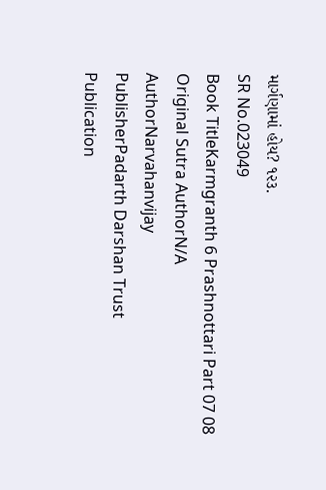માર્ગણામાં હોય? ૧૨૩.
SR No.023049
Book TitleKarmgranth 6 Prashnottari Part 07 08
Original Sutra AuthorN/A
AuthorNarvahanvijay
PublisherPadarth Darshan Trust
Publication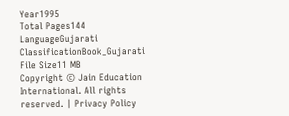Year1995
Total Pages144
LanguageGujarati
ClassificationBook_Gujarati
File Size11 MB
Copyright © Jain Education International. All rights reserved. | Privacy Policy